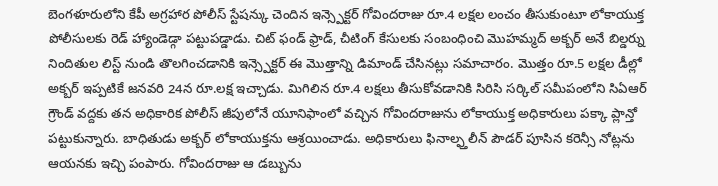బెంగళూరులోని కేపీ అగ్రహార పోలీస్ స్టేషన్కు చెందిన ఇన్స్పెక్టర్ గోవిందరాజు రూ.4 లక్షల లంచం తీసుకుంటూ లోకాయుక్త పోలీసులకు రెడ్ హ్యాండెడ్గా పట్టుపడ్డాడు. చిట్ ఫండ్ ఫ్రాడ్, చీటింగ్ కేసులకు సంబంధించి మొహమ్మద్ అక్బర్ అనే బిల్డర్ను నిందితుల లిస్ట్ నుండి తొలగించడానికి ఇన్స్పెక్టర్ ఈ మొత్తాన్ని డిమాండ్ చేసినట్లు సమాచారం. మొత్తం రూ.5 లక్షల డీల్లో అక్బర్ ఇప్పటికే జనవరి 24న రూ.లక్ష ఇచ్చాడు. మిగిలిన రూ.4 లక్షలు తీసుకోవడానికి సిరిసి సర్కిల్ సమీపంలోని సిఏఆర్ గ్రౌండ్ వద్దకు తన అధికారిక పోలీస్ జీపులోనే యూనిఫాంలో వచ్చిన గోవిందరాజును లోకాయుక్త అధికారులు పక్కా ప్లాన్తో పట్టుకున్నారు. బాధితుడు అక్బర్ లోకాయుక్తను ఆశ్రయించాడు. అధికారులు ఫినాల్ఫ్తలీన్ పౌడర్ పూసిన కరెన్సీ నోట్లను ఆయనకు ఇచ్చి పంపారు. గోవిందరాజు ఆ డబ్బును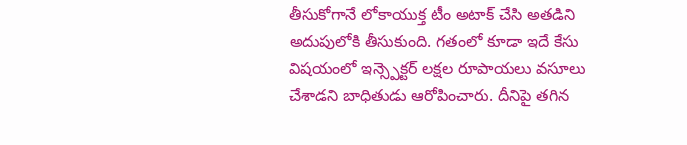తీసుకోగానే లోకాయుక్త టీం అటాక్ చేసి అతడిని అదుపులోకి తీసుకుంది. గతంలో కూడా ఇదే కేసు విషయంలో ఇన్స్పెక్టర్ లక్షల రూపాయలు వసూలు చేశాడని బాధితుడు ఆరోపించారు. దీనిపై తగిన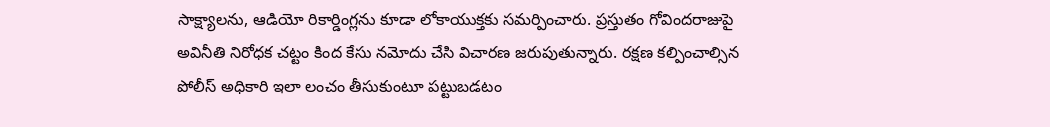సాక్ష్యాలను, ఆడియో రికార్డింగ్లను కూడా లోకాయుక్తకు సమర్పించారు. ప్రస్తుతం గోవిందరాజుపై అవినీతి నిరోధక చట్టం కింద కేసు నమోదు చేసి విచారణ జరుపుతున్నారు. రక్షణ కల్పించాల్సిన పోలీస్ అధికారి ఇలా లంచం తీసుకుంటూ పట్టుబడటం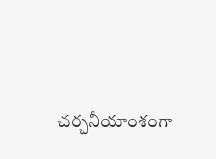చర్చనీయాంశంగా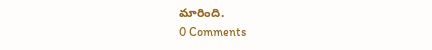మారింది.
0 Comments